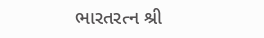ભારતરત્ન શ્રી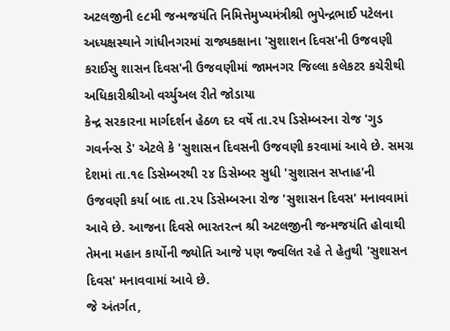અટલજીની ૯૮મી જન્મજયંતિ નિમિત્તેમુખ્યમંત્રીશ્રી ભુપેન્દ્રભાઈ પટેલના અધ્યક્ષસ્થાને ગાંધીનગરમાં રાજ્યકક્ષાના 'સુશાશન દિવસ'ની ઉજવણી કરાઈસુ શાસન દિવસ'ની ઉજવણીમાં જામનગર જિલ્લા કલેકટર કચેરીથી અધિકારીશ્રીઓ વર્ચ્યુઅલ રીતે જોડાયા
કેન્દ્ર સરકારના માર્ગદર્શન હેઠળ દર વર્ષે તા.૨૫ ડિસેમ્બરના રોજ 'ગુડ ગવર્નન્સ ડે' એટલે કે 'સુશાસન દિવસની ઉજવણી કરવામાં આવે છે. સમગ્ર દેશમાં તા.૧૯ ડિસેમ્બરથી ૨૪ ડિસેમ્બર સુધી 'સુશાસન સપ્તાહ'ની ઉજવણી કર્યા બાદ તા.૨૫ ડિસેમ્બરના રોજ 'સુશાસન દિવસ' મનાવવામાં આવે છે. આજના દિવસે ભારતરત્ન શ્રી અટલજીની જન્મજયંતિ હોવાથી તેમના મહાન કાર્યોની જ્યોતિ આજે પણ જ્વલિત રહે તે હેતુથી 'સુશાસન દિવસ' મનાવવામાં આવે છે.
જે અંતર્ગત,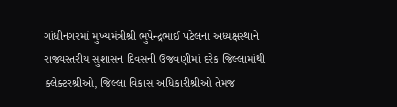ગાંધીનગરમાં મુખ્યમંત્રીશ્રી ભુપેન્દ્રભાઈ પટેલના અધ્યક્ષસ્થાને રાજ્યસ્તરીય સુશાસન દિવસની ઉજવણીમાં દરેક જિલ્લામાંથી ક્લેક્ટરશ્રીઓ, જિલ્લા વિકાસ અધિકારીશ્રીઓ તેમજ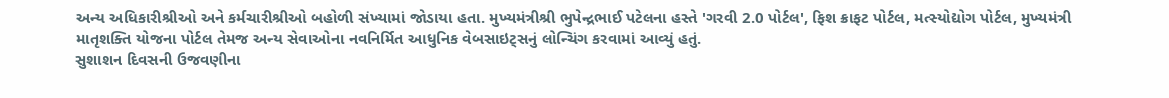અન્ય અધિકારીશ્રીઓ અને કર્મચારીશ્રીઓ બહોળી સંખ્યામાં જોડાયા હતા. મુખ્યમંત્રીશ્રી ભુપેન્દ્રભાઈ પટેલના હસ્તે 'ગરવી 2.0 પોર્ટલ', ફિશ ક્રાફટ પોર્ટલ, મત્સ્યોદ્યોગ પોર્ટલ, મુખ્યમંત્રી માતૃશક્તિ યોજના પોર્ટલ તેમજ અન્ય સેવાઓના નવનિર્મિત આધુનિક વેબસાઇટ્સનું લોન્ચિંગ કરવામાં આવ્યું હતું.
સુશાશન દિવસની ઉજવણીના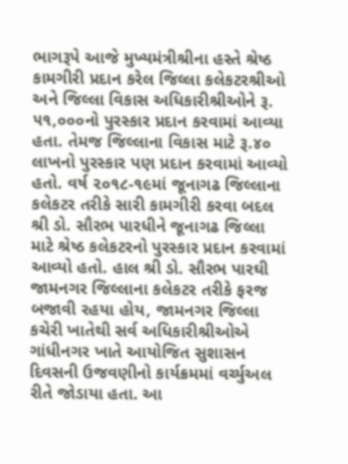ભાગરૂપે આજે મુખ્યમંત્રીશ્રીના હસ્તે શ્રેષ્ઠ કામગીરી પ્રદાન કરેલ જિલ્લા કલેકટરશ્રીઓ અને જિલ્લા વિકાસ અધિકારીશ્રીઓને રૂ. ૫૧,૦૦૦નો પુરસ્કાર પ્રદાન કરવામાં આવ્યા હતા. તેમજ જિલ્લાના વિકાસ માટે રૂ.૪૦ લાખનો પુરસ્કાર પણ પ્રદાન કરવામાં આવ્યો હતો. વર્ષ ૨૦૧૮-૧૯માં જૂનાગઢ જિલ્લાના કલેકટર તરીકે સારી કામગીરી કરવા બદલ શ્રી ડો. સૌરભ પારધીને જૂનાગઢ જિલ્લા માટે શ્રેષ્ઠ કલેકટરનો પુરસ્કાર પ્રદાન કરવામાં આવ્યો હતો. હાલ શ્રી ડો. સૌરભ પારઘી જામનગર જિલ્લાના કલેકટર તરીકે ફરજ બજાવી રહયા હોય, જામનગર જિલ્લા કચેરી ખાતેથી સર્વ અધિકારીશ્રીઓએ ગાંધીનગર ખાતે આયોજિત સુશાસન દિવસની ઉજવણીનો કાર્યક્રમમાં વર્ચ્યુઅલ રીતે જોડાયા હતા. આ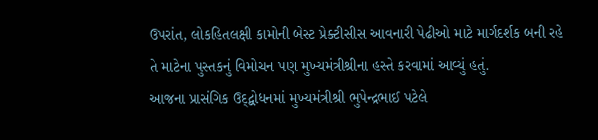ઉપરાંત, લોકહિતલક્ષી કામોની બેસ્ટ પ્રેક્ટીસીસ આવનારી પેઢીઓ માટે માર્ગદર્શક બની રહે તે માટેના પુસ્તકનું વિમોચન પણ મુખ્યમંત્રીશ્રીના હસ્તે કરવામાં આવ્યું હતું.
આજના પ્રાસંગિક ઉદ્દ્બોધનમાં મુખ્યમંત્રીશ્રી ભુપેન્દ્રભાઈ પટેલે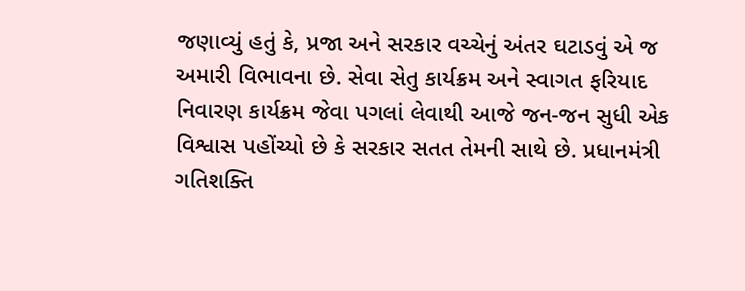જણાવ્યું હતું કે, પ્રજા અને સરકાર વચ્ચેનું અંતર ઘટાડવું એ જ અમારી વિભાવના છે. સેવા સેતુ કાર્યક્રમ અને સ્વાગત ફરિયાદ નિવારણ કાર્યક્રમ જેવા પગલાં લેવાથી આજે જન-જન સુધી એક વિશ્વાસ પહોંચ્યો છે કે સરકાર સતત તેમની સાથે છે. પ્રધાનમંત્રી ગતિશક્તિ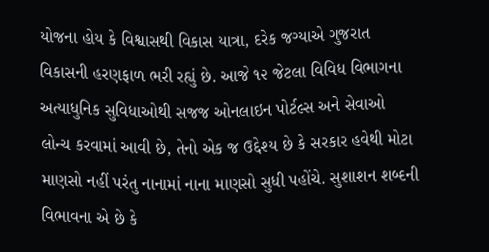યોજના હોય કે વિશ્વાસથી વિકાસ યાત્રા, દરેક જગ્યાએ ગુજરાત વિકાસની હરણફાળ ભરી રહ્યું છે. આજે ૧૨ જેટલા વિવિધ વિભાગના અત્યાધુનિક સુવિધાઓથી સજજ ઓનલાઇન પોર્ટલ્સ અને સેવાઓ લોન્ચ કરવામાં આવી છે, તેનો એક જ ઉદ્દેશ્ય છે કે સરકાર હવેથી મોટા માણસો નહીં પરંતુ નાનામાં નાના માણસો સુધી પહોંચે. સુશાશન શબ્દની વિભાવના એ છે કે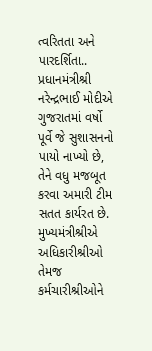ત્વરિતતા અને પારદર્શિતા.. પ્રધાનમંત્રીશ્રી નરેન્દ્રભાઈ મોદીએ ગુજરાતમાં વર્ષો પૂર્વે જે સુશાસનનો પાયો નાખ્યો છે, તેને વધુ મજબૂત કરવા અમારી ટીમ સતત કાર્યરત છે. મુખ્યમંત્રીશ્રીએ અધિકારીશ્રીઓ તેમજ કર્મચારીશ્રીઓને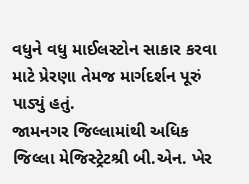વધુને વધુ માઈલસ્ટોન સાકાર કરવા માટે પ્રેરણા તેમજ માર્ગદર્શન પૂરું પાડ્યું હતું.
જામનગર જિલ્લામાંથી અધિક જિલ્લા મેજિસ્ટ્રેટશ્રી બી.એન. ખેર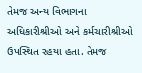તેમજ અન્ય વિભાગના અધિકારીશ્રીઓ અને કર્મચારીશ્રીઓ ઉપસ્થિત રહયા હતા. તેમજ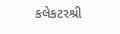કલેકટરશ્રી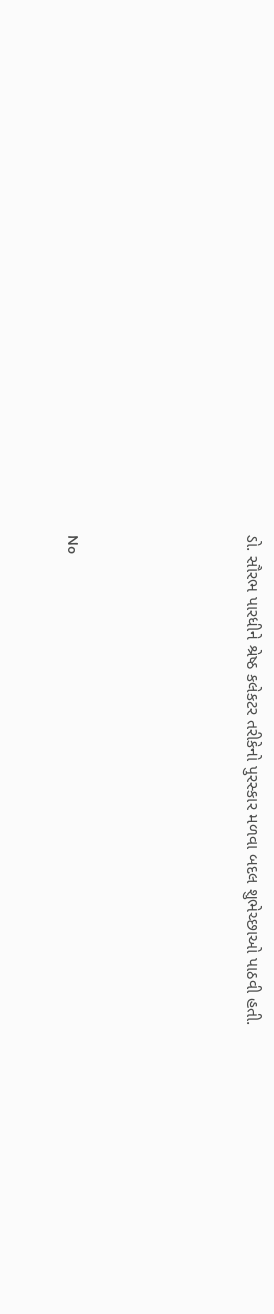ડો. સૌરભ પારધીને શ્રેષ્ઠ કલેકટર તરીકેનો પુરસ્કાર મળવા બદલ શુભેચ્છાઓ પાઠવી હતી.




No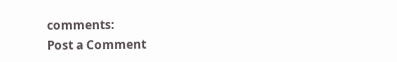comments:
Post a Comment